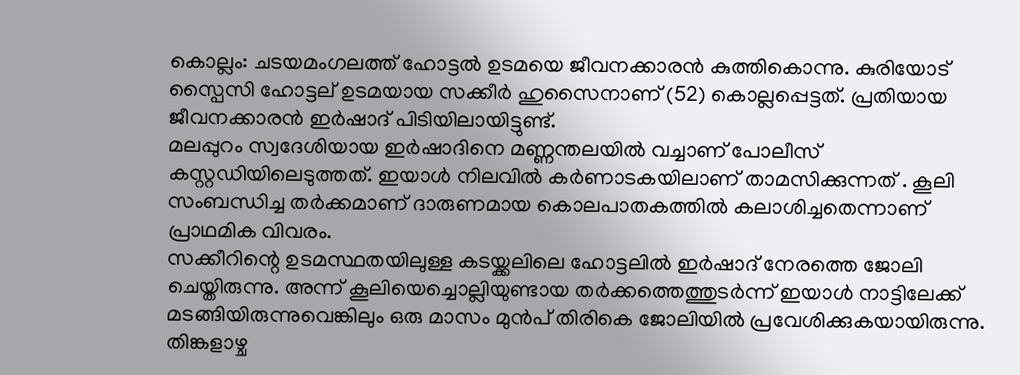കൊല്ലം: ചടയമംഗലത്ത് ഹോട്ടൽ ഉടമയെ ജീവനക്കാരൻ കുത്തികൊന്നു. കുരിയോട് സ്പൈസി ഹോട്ടല് ഉടമയായ സക്കീർ ഹുസൈനാണ് (52) കൊല്ലപ്പെട്ടത്. പ്രതിയായ ജീവനക്കാരൻ ഇർഷാദ് പിടിയിലായിട്ടുണ്ട്.
മലപ്പുറം സ്വദേശിയായ ഇർഷാദിനെ മണ്ണന്തലയിൽ വച്ചാണ് പോലീസ് കസ്റ്റഡിയിലെടുത്തത്. ഇയാൾ നിലവിൽ കർണാടകയിലാണ് താമസിക്കുന്നത് . കൂലി സംബന്ധിച്ച തർക്കമാണ് ദാരുണമായ കൊലപാതകത്തിൽ കലാശിച്ചതെന്നാണ് പ്രാഥമിക വിവരം.
സക്കീറിന്റെ ഉടമസ്ഥതയിലുള്ള കടയ്ക്കലിലെ ഹോട്ടലിൽ ഇർഷാദ് നേരത്തെ ജോലി ചെയ്തിരുന്നു. അന്ന് കൂലിയെച്ചൊല്ലിയുണ്ടായ തർക്കത്തെത്തുടർന്ന് ഇയാൾ നാട്ടിലേക്ക് മടങ്ങിയിരുന്നുവെങ്കിലും ഒരു മാസം മുൻപ് തിരികെ ജോലിയിൽ പ്രവേശിക്കുകയായിരുന്നു.
തിങ്കളാഴ്ച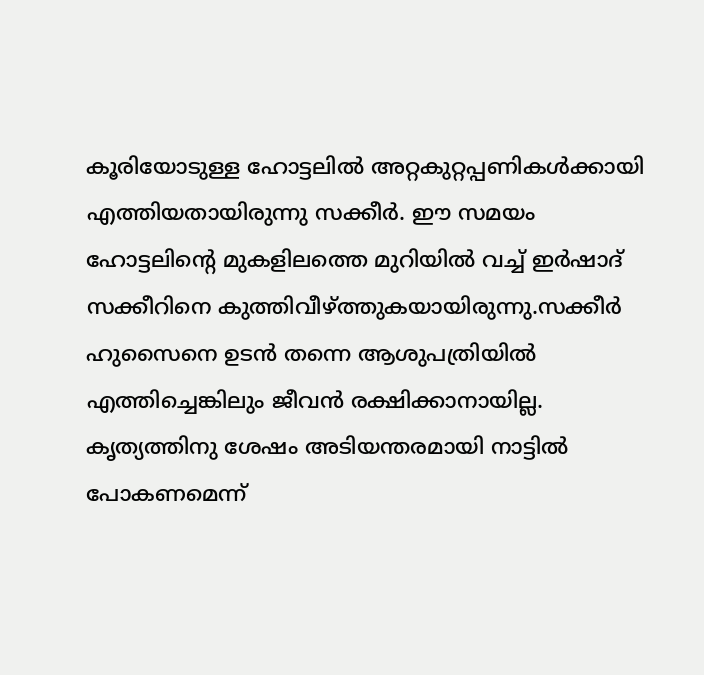കൂരിയോടുള്ള ഹോട്ടലിൽ അറ്റകുറ്റപ്പണികൾക്കായി എത്തിയതായിരുന്നു സക്കീർ. ഈ സമയം ഹോട്ടലിന്റെ മുകളിലത്തെ മുറിയിൽ വച്ച് ഇർഷാദ് സക്കീറിനെ കുത്തിവീഴ്ത്തുകയായിരുന്നു.സക്കീർ ഹുസൈനെ ഉടൻ തന്നെ ആശുപത്രിയിൽ എത്തിച്ചെങ്കിലും ജീവൻ രക്ഷിക്കാനായില്ല.
കൃത്യത്തിനു ശേഷം അടിയന്തരമായി നാട്ടിൽ പോകണമെന്ന്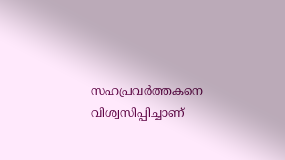സഹപ്രവർത്തകനെ വിശ്വസിപ്പിച്ചാണ്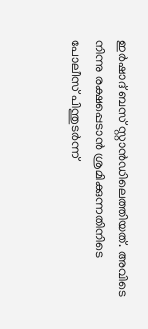ഇർഷാദ് ബസ് സ്റ്റാൻഡിലെത്തിയത്. അവിടെ നിന്നു രക്ഷപ്പെടാൻ ശ്രമിക്കുന്നതിനിടെ പോലീസ് പിന്തുടർന്ന്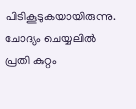പിടികൂടുകയായിരുന്നു. ചോദ്യം ചെയ്യലിൽ പ്രതി കുറ്റം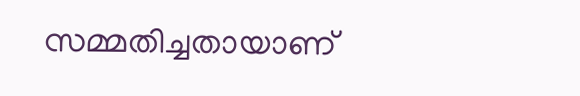സമ്മതിച്ചതായാണ്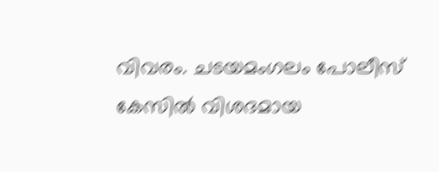വിവരം. ചടയമംഗലം പോലീസ് കേസിൽ വിശദമായ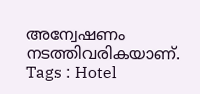അന്വേഷണം നടത്തിവരികയാണ്.
Tags : Hotel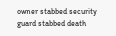owner stabbed security guard stabbed death